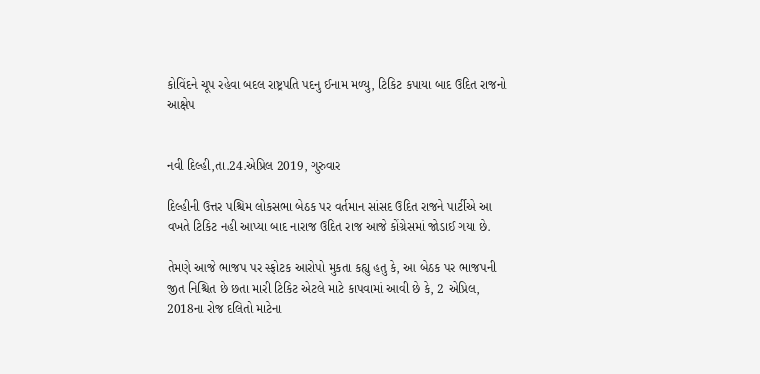કોવિંદને ચૂપ રહેવા બદલ રાષ્ટ્રપતિ પદનુ ઈનામ મળ્યુ, ટિકિટ કપાયા બાદ ઉદિત રાજનો આક્ષેપ


નવી દિલ્હી,તા.24.એપ્રિલ 2019, ગુરુવાર

દિલ્હીની ઉત્તર પશ્ચિમ લોકસભા બેઠક પર વર્તમાન સાંસદ ઉદિત રાજને પાર્ટીએ આ વખતે ટિકિટ નહી આપ્યા બાદ નારાજ ઉદિત રાજ આજે કોંગ્રેસમાં જોડાઈ ગયા છે.

તેમણે આજે ભાજપ પર સ્ફોટક આરોપો મુકતા કહ્યુ હતુ કે, આ બેઠક પર ભાજપની જીત નિશ્ચિત છે છતા મારી ટિકિટ એટલે માટે કાપવામાં આવી છે કે, 2 એપ્રિલ, 2018ના રોજ દલિતો માટેના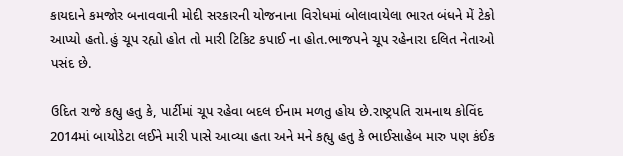કાયદાને કમજોર બનાવવાની મોદી સરકારની યોજનાના વિરોધમાં બોલાવાયેલા ભારત બંધને મેં ટેકો આપ્યો હતો.હું ચૂપ રહ્યો હોત તો મારી ટિકિટ કપાઈ ના હોત.ભાજપને ચૂપ રહેનારા દલિત નેતાઓ પસંદ છે.

ઉદિત રાજે કહ્યુ હતુ કે, પાર્ટીમાં ચૂપ રહેવા બદલ ઈનામ મળતુ હોય છે.રાષ્ટ્રપતિ રામનાથ કોવિંદ 2014માં બાયોડેટા લઈને મારી પાસે આવ્યા હતા અને મને કહ્યુ હતુ કે ભાઈસાહેબ મારુ પણ કંઈક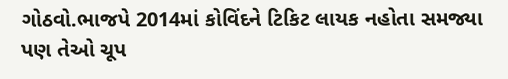ગોઠવો.ભાજપે 2014માં કોવિંદને ટિકિટ લાયક નહોતા સમજ્યા પણ તેઓ ચૂપ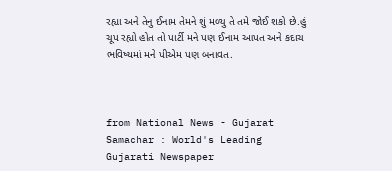રહ્યા અને તેનુ ઈનામ તેમને શું મળ્યુ તે તમે જોઈ શકો છે.હું ચૂપ રહ્યો હોત તો પાર્ટી મને પણ ઈનામ આપત અને કદાચ ભવિષ્યમાં મને પીએમ પણ બનાવત.



from National News - Gujarat Samachar : World's Leading Gujarati Newspaper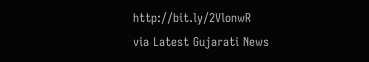http://bit.ly/2VlonwR
via Latest Gujarati News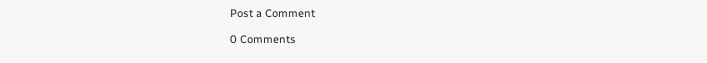Post a Comment

0 Comments